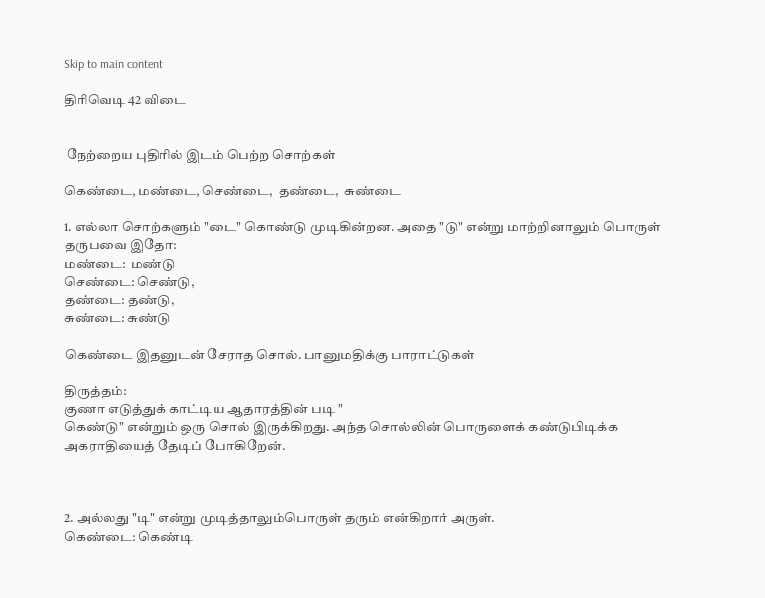Skip to main content

திரிவெடி 42 விடை


 நேற்றைய புதிரில் இடம் பெற்ற சொற்கள்

கெண்டை, மண்டை, செண்டை,  தண்டை,  சுண்டை

1. எல்லா சொற்களும் "டை" கொண்டு முடிகின்றன. அதை "டு" என்று மாற்றினாலும் பொருள் தருபவை இதோ:
மண்டை:  மண்டு
செண்டை: செண்டு,
தண்டை: தண்டு,
சுண்டை: சுண்டு

கெண்டை இதனுடன் சேராத சொல். பானுமதிக்கு பாராட்டுகள்

திருத்தம்:
குணா எடுத்துக் காட்டிய ஆதாரத்தின் படி "
கெண்டு" என்றும் ஒரு சொல் இருக்கிறது. அந்த சொல்லின் பொருளைக் கண்டுபிடிக்க அகராதியைத் தேடிப் போகிறேன்.



2. அல்லது "டி" என்று முடித்தாலும்பொருள் தரும் என்கிறார் அருள்.
கெண்டை: கெண்டி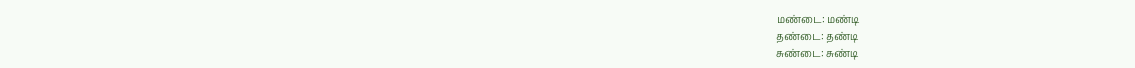மண்டை: மண்டி
தண்டை: தண்டி
சுண்டை: சுண்டி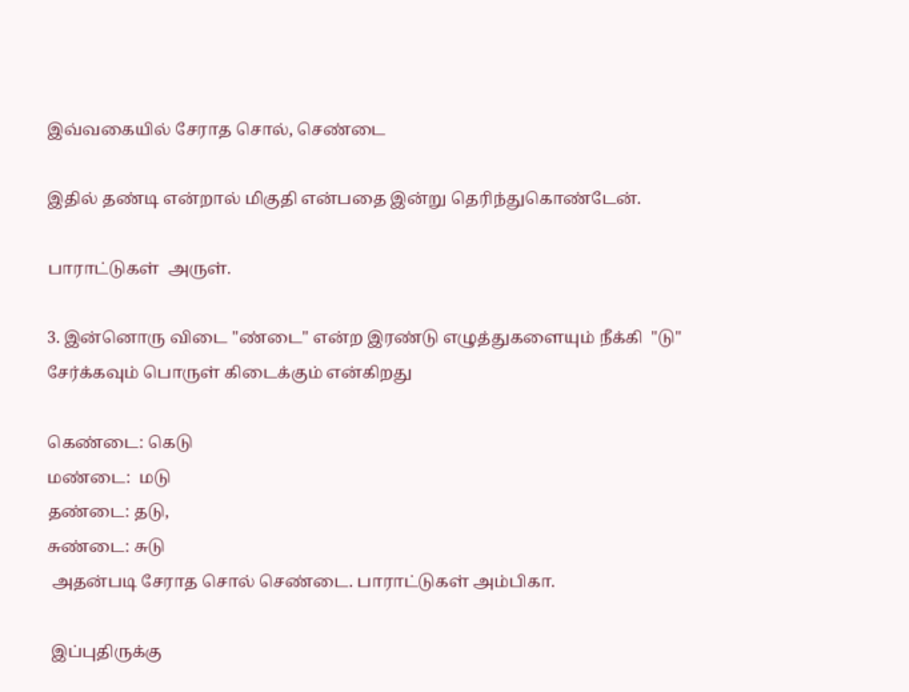இவ்வகையில் சேராத சொல், செண்டை

இதில் தண்டி என்றால் மிகுதி என்பதை இன்று தெரிந்துகொண்டேன்.

பாராட்டுகள்  அருள்.

3. இன்னொரு விடை "ண்டை" என்ற இரண்டு எழுத்துகளையும் நீக்கி  "டு" சேர்க்கவும் பொருள் கிடைக்கும் என்கிறது

கெண்டை: கெடு
மண்டை:  மடு
தண்டை: தடு,
சுண்டை: சுடு
 அதன்படி சேராத சொல் செண்டை. பாராட்டுகள் அம்பிகா.

 இப்புதிருக்கு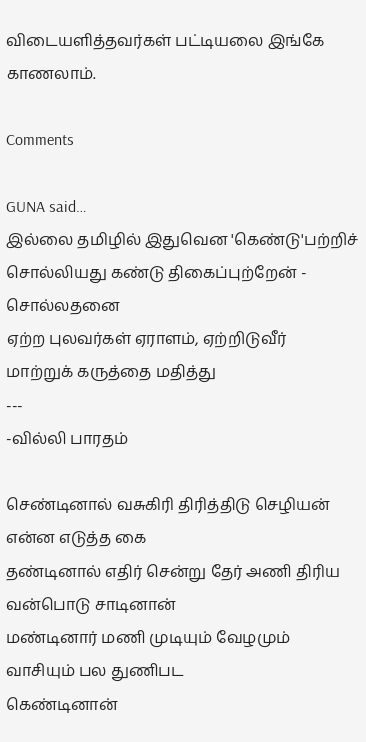விடையளித்தவர்கள் பட்டியலை இங்கே காணலாம்.

Comments

GUNA said…
இல்லை தமிழில் இதுவென 'கெண்டு'பற்றிச்
சொல்லியது கண்டு திகைப்புற்றேன் - சொல்லதனை
ஏற்ற புலவர்கள் ஏராளம், ஏற்றிடுவீர்
மாற்றுக் கருத்தை மதித்து
---
-வில்லி பாரதம்

செண்டினால் வசுகிரி திரித்திடு செழியன் என்ன எடுத்த கை
தண்டினால் எதிர் சென்று தேர் அணி திரிய வன்பொடு சாடினான்
மண்டினார் மணி முடியும் வேழமும் வாசியும் பல துணிபட
கெண்டினான்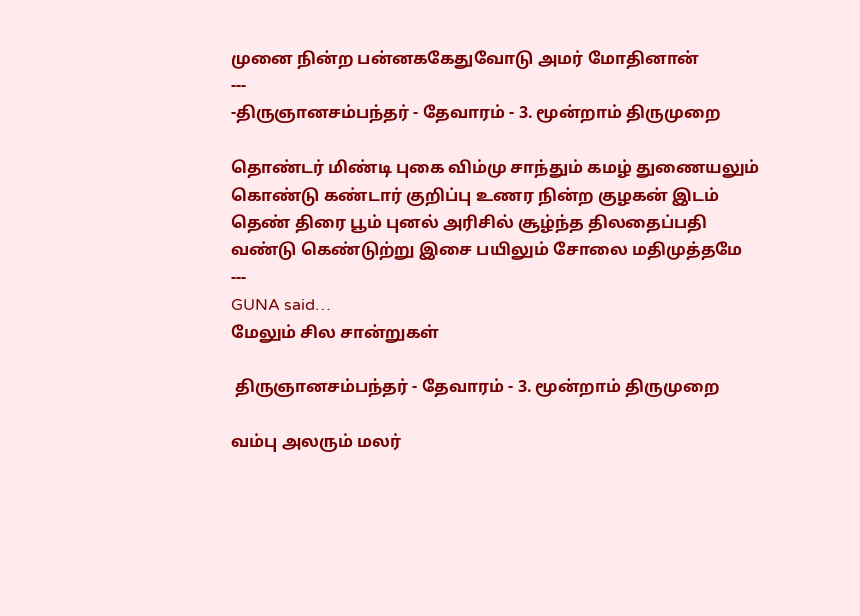முனை நின்ற பன்னககேதுவோடு அமர் மோதினான்
---
-திருஞானசம்பந்தர் - தேவாரம் - 3. மூன்றாம் திருமுறை

தொண்டர் மிண்டி புகை விம்மு சாந்தும் கமழ் துணையலும்
கொண்டு கண்டார் குறிப்பு உணர நின்ற குழகன் இடம்
தெண் திரை பூம் புனல் அரிசில் சூழ்ந்த திலதைப்பதி
வண்டு கெண்டுற்று இசை பயிலும் சோலை மதிமுத்தமே
---
GUNA said…
மேலும் சில சான்றுகள்

 திருஞானசம்பந்தர் - தேவாரம் - 3. மூன்றாம் திருமுறை

வம்பு அலரும் மலர்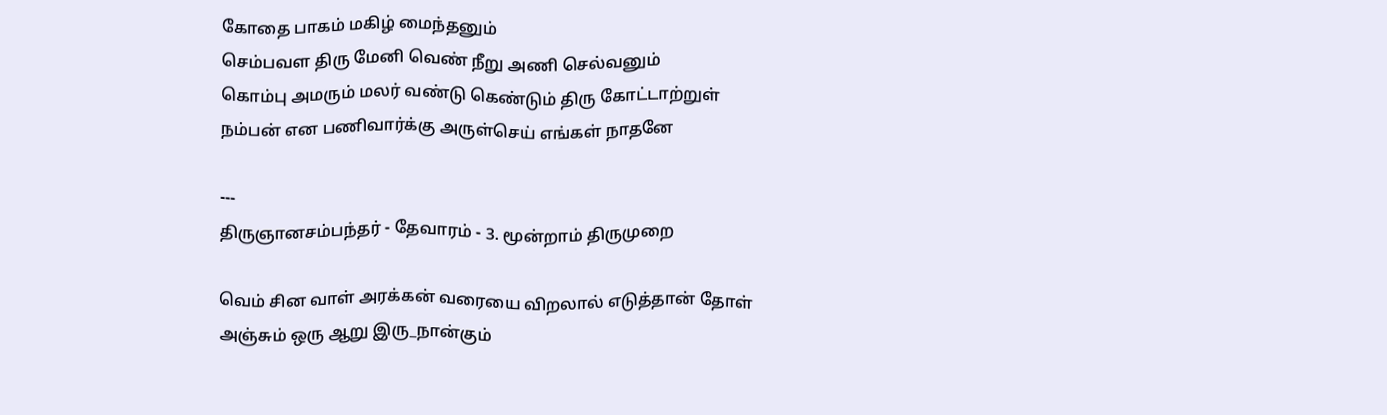கோதை பாகம் மகிழ் மைந்தனும்
செம்பவள திரு மேனி வெண் நீறு அணி செல்வனும்
கொம்பு அமரும் மலர் வண்டு கெண்டும் திரு கோட்டாற்றுள்
நம்பன் என பணிவார்க்கு அருள்செய் எங்கள் நாதனே

---
திருஞானசம்பந்தர் - தேவாரம் - 3. மூன்றாம் திருமுறை

வெம் சின வாள் அரக்கன் வரையை விறலால் எடுத்தான் தோள்
அஞ்சும் ஒரு ஆறு இரு_நான்கும்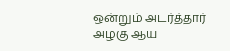ஒன்றும் அடர்த்தார் அழகு ஆய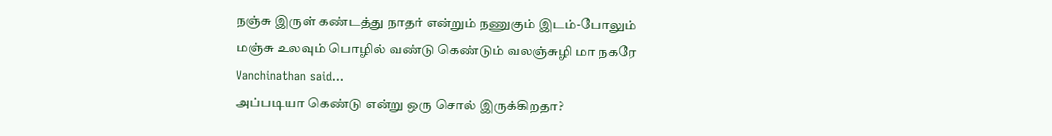நஞ்சு இருள் கண்டத்து நாதர் என்றும் நணுகும் இடம்-போலும்
மஞ்சு உலவும் பொழில் வண்டு கெண்டும் வலஞ்சுழி மா நகரே
Vanchinathan said…
அப்படியா கெண்டு என்று ஒரு சொல் இருக்கிறதா?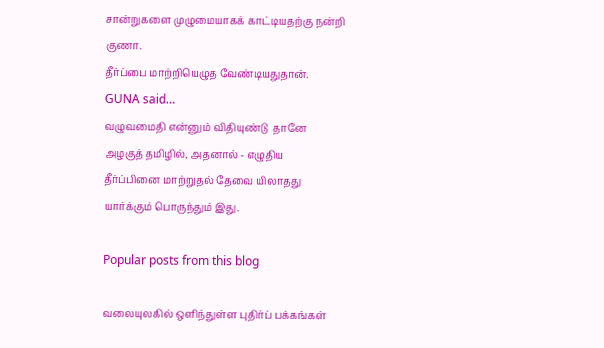சான்றுகளை முழுமையாகக் காட்டியதற்கு நன்றி குணா.
தீர்ப்பை மாற்றியெழுத வேண்டியதுதான்.
GUNA said…
வழுவமைதி என்னும் விதியுண்டு  தானே
அழகுத் தமிழில், அதனால் - எழுதிய
தீர்ப்பினை மாற்றுதல் தேவை யிலாதது
யார்க்கும் பொருந்தும் இது.

Popular posts from this blog

வலையுலகில் ஒளிந்துள்ள புதிர்ப் பக்கங்கள்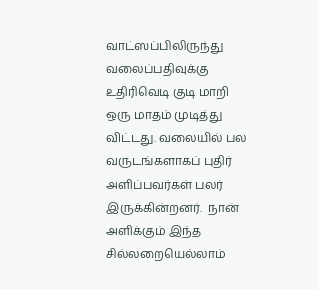வாட்ஸப்பிலிருந்து வலைப்பதிவுக்கு உதிரிவெடி குடி மாறி ஒரு மாதம் முடித்து விட்டது. வலையில் பல வருடங்களாகப் புதிர் அளிப்பவர்கள் பலர் இருக்கின்றனர்.  நான் அளிக்கும் இந்த சில்லறையெல்லாம்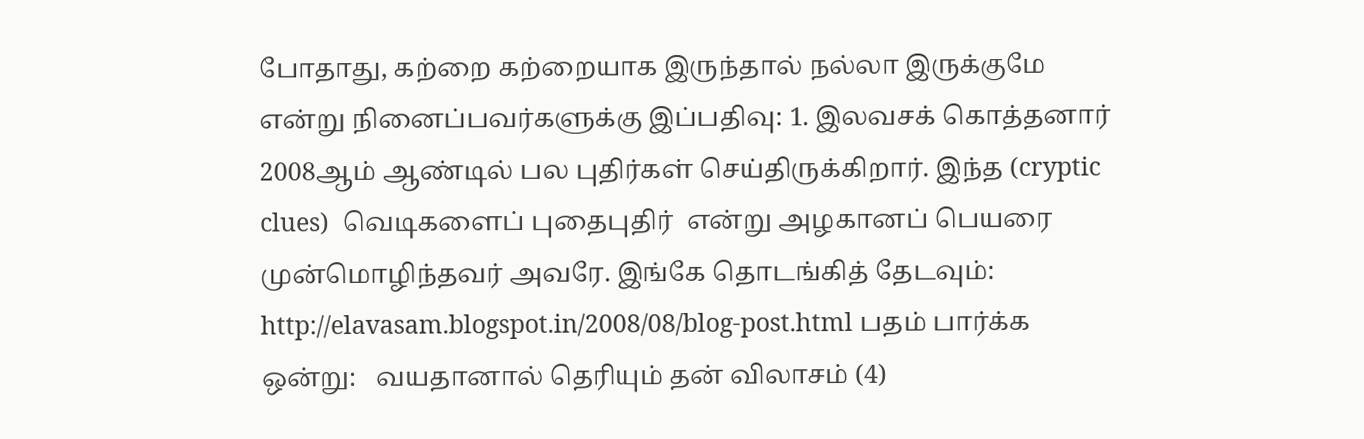போதாது, கற்றை கற்றையாக இருந்தால் நல்லா இருக்குமே என்று நினைப்பவர்களுக்கு இப்பதிவு: 1. இலவசக் கொத்தனார்  2008ஆம் ஆண்டில் பல புதிர்கள் செய்திருக்கிறார். இந்த (cryptic clues)  வெடிகளைப் புதைபுதிர்  என்று அழகானப் பெயரை முன்மொழிந்தவர் அவரே. இங்கே தொடங்கித் தேடவும்: http://elavasam.blogspot.in/2008/08/blog-post.html பதம் பார்க்க ஒன்று:   வயதானால் தெரியும் தன் விலாசம் (4)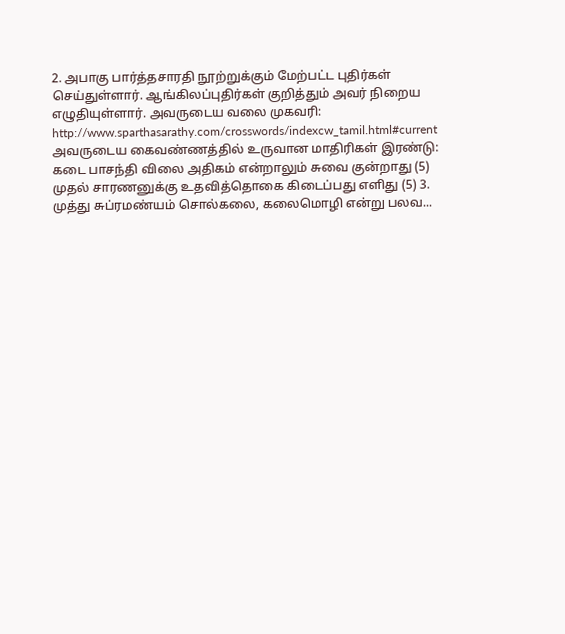2. அபாகு‍ பார்த்தசாரதி நூற்றுக்கும் மேற்பட்ட புதிர்கள் செய்துள்ளார். ஆங்கிலப்புதிர்கள் குறித்தும் அவர் நிறைய எழுதியுள்ளார். அவருடைய வலை முகவரி: http://www.sparthasarathy.com/crosswords/indexcw_tamil.html#current அவருடைய கைவண்ணத்தில் உருவான மாதிரிகள் இரண்டு: கடை பாசந்தி விலை அதிகம் என்றாலும் சுவை குன்றாது (5) முதல் சாரணனுக்கு உதவித்தொகை கிடைப்பது எளிது (5) 3. முத்து சுப்ரமண்யம் சொல்கலை, கலைமொழி என்று பலவ...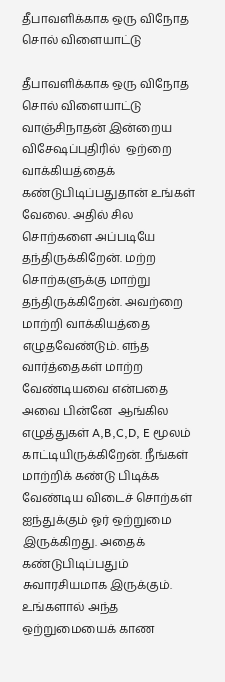தீபாவளிக்காக ஒரு விநோத சொல் விளையாட்டு

தீபாவளிக்காக ஒரு விநோத சொல் விளையாட்டு    வாஞ்சிநாதன் இன்றைய விசேஷப்புதிரில்  ஒற்றை  வாக்கியத்தைக் கண்டுபிடிப்பதுதான் உங்கள் வேலை. அதில் சில சொற்களை அப்படியே தந்திருக்கிறேன். மற்ற சொற்களுக்கு மாற்று தந்திருக்கிறேன். அவற்றை மாற்றி வாக்கியத்தை எழுதவேண்டும். எந்த வார்த்தைகள் மாற்ற வேண்டியவை என்பதை அவை பின்னே  ஆங்கில எழுத்துகள் A,B,C,D, E மூலம் காட்டியிருக்கிறேன். நீங்கள் மாற்றிக் கண்டு பிடிக்க வேண்டிய விடைச் சொற்கள் ஐந்துக்கும் ஓர் ஒற்றுமை இருக்கிறது. அதைக் கண்டுபிடிப்பதும் சுவாரசியமாக இருக்கும். உங்களால் அந்த ஒற்றுமையைக் காண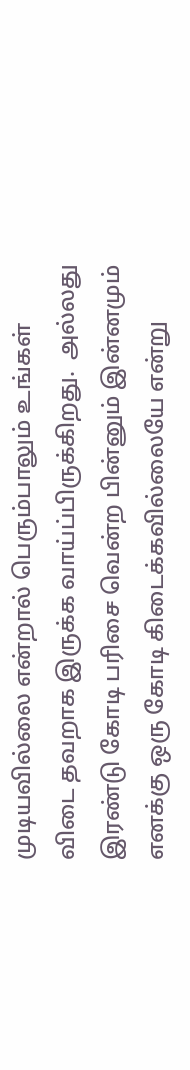முடியவில்லை என்றால் பெரும்பாலும் உங்கள் விடை தவறாக இருக்க வாய்ப்பிருக்கிறது.  அல்லது  இரண்டு கோடி பரிசை வென்ற பின்னும் இன்னமும் எனக்கு ஒரு கோடி கிடைக்கவில்லையே என்று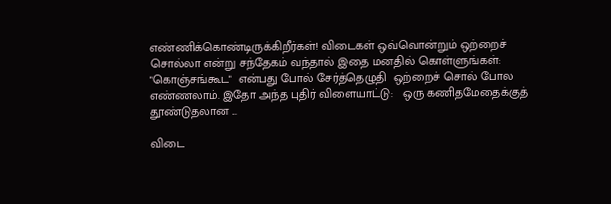எண்ணிக்கொண்டிருக்கிறீர்கள்! விடைகள் ஒவ்வொன்றும் ஒற்றைச் சொல்லா என்று சந்தேகம் வந்தால் இதை மனதில் கொள்ளுங்கள்: "கொஞ்சங்கூட"  என்பது போல் சேர்த்தெழுதி  ஒற்றைச் சொல் போல எண்ணலாம். இதோ அந்த புதிர் விளையாட்டு:   ஒரு கணிதமேதைக்குத் தூண்டுதலான ...

விடை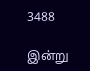3488

இன்று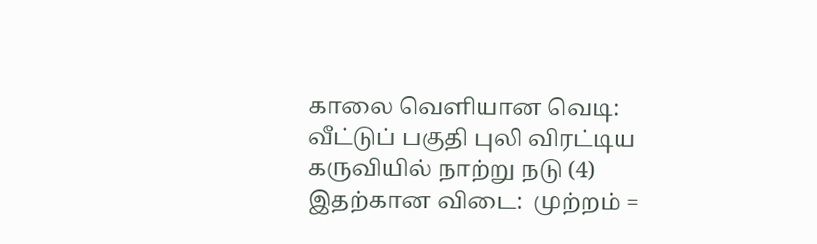காலை வெளியான வெடி: வீட்டுப் பகுதி புலி விரட்டிய கருவியில் நாற்று நடு (4) இதற்கான விடை:  முற்றம் =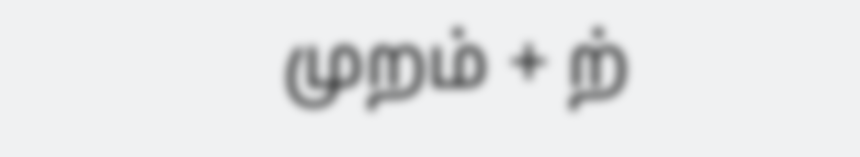முறம் + ற்